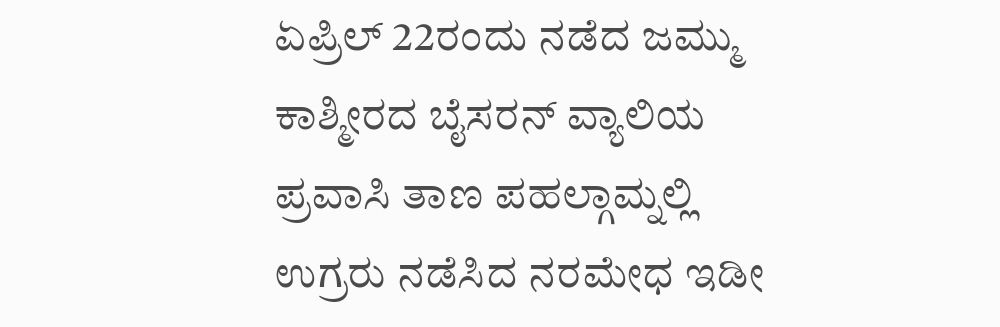ಏಪ್ರಿಲ್ 22ರಂದು ನಡೆದ ಜಮ್ಮು ಕಾಶ್ಮೀರದ ಬೈಸರನ್ ವ್ಯಾಲಿಯ ಪ್ರವಾಸಿ ತಾಣ ಪಹಲ್ಗಾಮ್ನಲ್ಲಿ ಉಗ್ರರು ನಡೆಸಿದ ನರಮೇಧ ಇಡೀ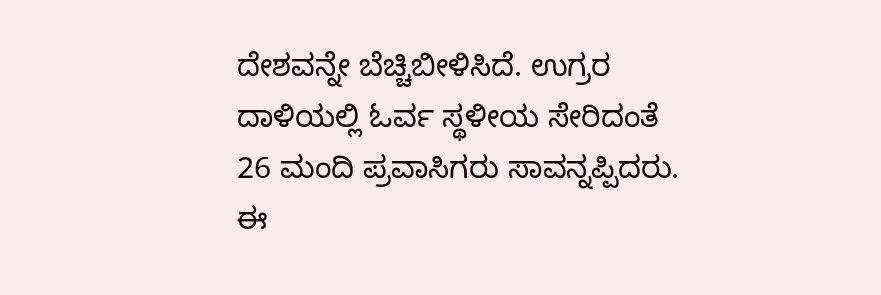ದೇಶವನ್ನೇ ಬೆಚ್ಚಿಬೀಳಿಸಿದೆ. ಉಗ್ರರ ದಾಳಿಯಲ್ಲಿ ಓರ್ವ ಸ್ಥಳೀಯ ಸೇರಿದಂತೆ 26 ಮಂದಿ ಪ್ರವಾಸಿಗರು ಸಾವನ್ನಪ್ಪಿದರು.
ಈ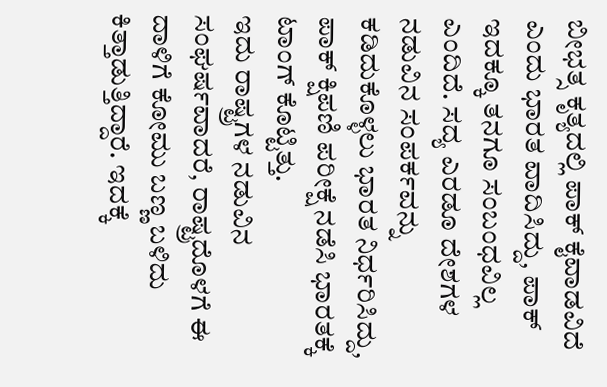ಬೀಭತ್ಸ ಕೃತ್ಯದಲ್ಲಿ ಪಾಕ್ ಕೈವಾಡವಿದೆ ಎಂದು ಭಾರತ ವಾದಿಸಿದ್ದು, ಪಾಕ್ ಇದಕ್ಕೂ ತನಗೂ ಸಂಬಂಧವಿಲ್ಲ ಎಂದಿದೆ. ಸದ್ಯ ಎರಡೂ ದೇಶಗಳ ನಡುವಿನ ಸಂಪರ್ಕವನ್ನು ಕಡಿದುಕೊಳ್ಳಲು ಭಾರತ ನಿರ್ಧರಿಸಿದ್ದು, ಪಾಕ್ ಕ್ಷಿಪಣಿ ಪರೀಕ್ಷೆ ನಡೆಸಿ ಭಾರತಕ್ಕೆ ಟಾಂಗ್ ಕೊಟ್ಟಿತ್ತು.
ಇದು ರಾಷ್ಟ್ರಗಳ ನಡುವಿನ ಸಂಘರ್ಷವಾದರೆ, ರಾಷ್ಟ್ರದೊಳಗೆ ಈ ದಾಳಿಗೆ ಕೋಮು ಬಣ್ಣ ಬಳಿದು ಕಿತ್ತಾಡುತ್ತಿದ್ದಾರೆ. ಇದಕ್ಕೆ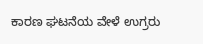ಕಾರಣ ಘಟನೆಯ ವೇಳೆ ಉಗ್ರರು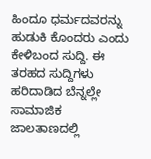ಹಿಂದೂ ಧರ್ಮದವರನ್ನು ಹುಡುಕಿ ಕೊಂದರು ಎಂದು ಕೇಳಿಬಂದ ಸುದ್ದಿ. ಈ ತರಹದ ಸುದ್ದಿಗಳು ಹರಿದಾಡಿದ ಬೆನ್ನಲ್ಲೇ ಸಾಮಾಜಿಕ ಜಾಲತಾಣದಲ್ಲಿ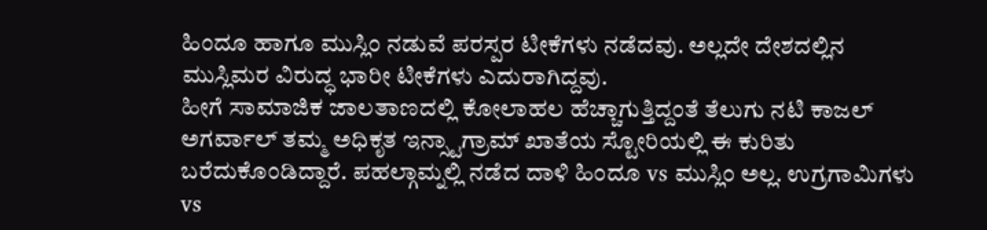ಹಿಂದೂ ಹಾಗೂ ಮುಸ್ಲಿಂ ನಡುವೆ ಪರಸ್ಪರ ಟೀಕೆಗಳು ನಡೆದವು. ಅಲ್ಲದೇ ದೇಶದಲ್ಲಿನ ಮುಸ್ಲಿಮರ ವಿರುದ್ಧ ಭಾರೀ ಟೀಕೆಗಳು ಎದುರಾಗಿದ್ದವು.
ಹೀಗೆ ಸಾಮಾಜಿಕ ಜಾಲತಾಣದಲ್ಲಿ ಕೋಲಾಹಲ ಹೆಚ್ಚಾಗುತ್ತಿದ್ದಂತೆ ತೆಲುಗು ನಟಿ ಕಾಜಲ್ ಅಗರ್ವಾಲ್ ತಮ್ಮ ಅಧಿಕೃತ ಇನ್ಸ್ಟಾಗ್ರಾಮ್ ಖಾತೆಯ ಸ್ಟೋರಿಯಲ್ಲಿ ಈ ಕುರಿತು ಬರೆದುಕೊಂಡಿದ್ದಾರೆ. ಪಹಲ್ಗಾಮ್ನಲ್ಲಿ ನಡೆದ ದಾಳಿ ಹಿಂದೂ vs ಮುಸ್ಲಿಂ ಅಲ್ಲ. ಉಗ್ರಗಾಮಿಗಳು vs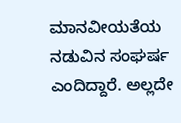ಮಾನವೀಯತೆಯ ನಡುವಿನ ಸಂಘರ್ಷ ಎಂದಿದ್ದಾರೆ. ಅಲ್ಲದೇ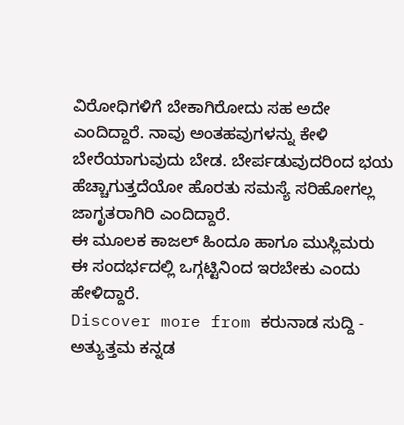ವಿರೋಧಿಗಳಿಗೆ ಬೇಕಾಗಿರೋದು ಸಹ ಅದೇ ಎಂದಿದ್ದಾರೆ. ನಾವು ಅಂತಹವುಗಳನ್ನು ಕೇಳಿ ಬೇರೆಯಾಗುವುದು ಬೇಡ. ಬೇರ್ಪಡುವುದರಿಂದ ಭಯ ಹೆಚ್ಚಾಗುತ್ತದೆಯೋ ಹೊರತು ಸಮಸ್ಯೆ ಸರಿಹೋಗಲ್ಲ ಜಾಗೃತರಾಗಿರಿ ಎಂದಿದ್ದಾರೆ.
ಈ ಮೂಲಕ ಕಾಜಲ್ ಹಿಂದೂ ಹಾಗೂ ಮುಸ್ಲಿಮರು ಈ ಸಂದರ್ಭದಲ್ಲಿ ಒಗ್ಗಟ್ಟಿನಿಂದ ಇರಬೇಕು ಎಂದು ಹೇಳಿದ್ದಾರೆ.
Discover more from ಕರುನಾಡ ಸುದ್ದಿ - ಅತ್ಯುತ್ತಮ ಕನ್ನಡ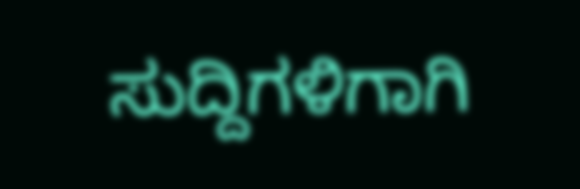ಸುದ್ದಿಗಳಿಗಾಗಿ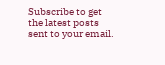Subscribe to get the latest posts sent to your email.